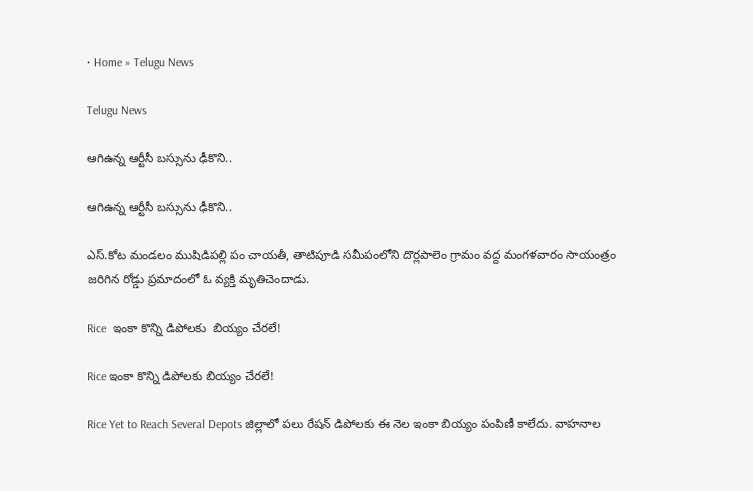• Home » Telugu News

Telugu News

ఆగిఉన్న ఆర్టీసీ బస్సును ఢీకొని..

ఆగిఉన్న ఆర్టీసీ బస్సును ఢీకొని..

ఎస్‌.కోట మండలం ముషిడిపల్లి పం చాయతీ, తాటిపూడి సమీపంలోని దొర్లపాలెం గ్రామం వద్ద మంగళవారం సాయంత్రం జరిగిన రోడ్డు ప్రమాదంలో ఓ వ్యక్తి మృతిచెందాడు.

Rice  ఇంకా కొన్ని డిపోలకు  బియ్యం చేరలే!

Rice ఇంకా కొన్ని డిపోలకు బియ్యం చేరలే!

Rice Yet to Reach Several Depots జిల్లాలో పలు రేషన్‌ డిపోలకు ఈ నెల ఇంకా బియ్యం పంపిణీ కాలేదు. వాహనాల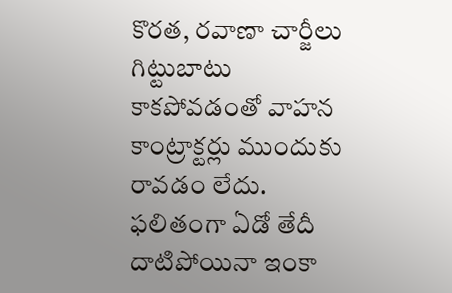కొరత, రవాణా చార్జీలు గిట్టుబాటు కాకపోవడంతో వాహన కాంట్రాక్టర్లు ముందుకు రావడం లేదు. ఫలితంగా ఏడో తేదీ దాటిపోయినా ఇంకా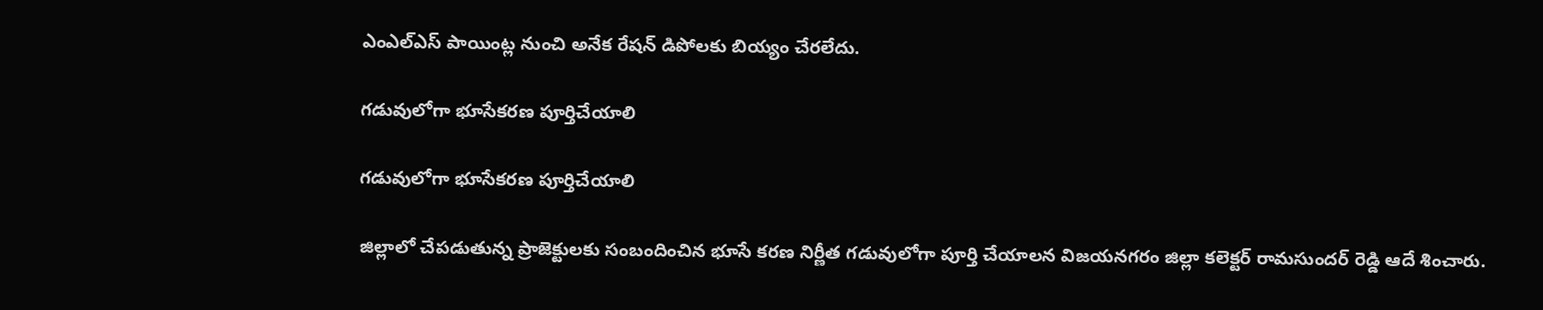ఎంఎల్‌ఎస్‌ పాయింట్ల నుంచి అనేక రేషన్‌ డిపోలకు బియ్యం చేరలేదు.

గడువులోగా భూసేకరణ పూర్తిచేయాలి

గడువులోగా భూసేకరణ పూర్తిచేయాలి

జిల్లాలో చేపడుతున్న ప్రాజెక్టులకు సంబందించిన భూసే కరణ నిర్ణీత గడువులోగా పూర్తి చేయాలన విజయనగరం జిల్లా కలెక్టర్‌ రామసుందర్‌ రెడ్డి ఆదే శించారు.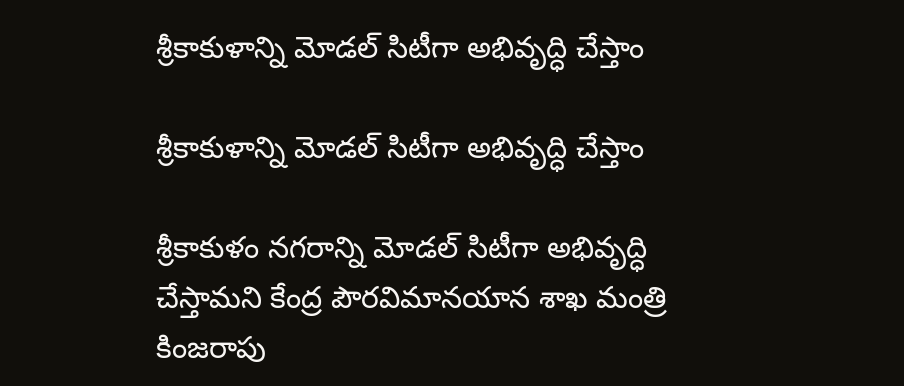శ్రీకాకుళాన్ని మోడల్‌ సిటీగా అభివృద్ధి చేస్తాం

శ్రీకాకుళాన్ని మోడల్‌ సిటీగా అభివృద్ధి చేస్తాం

శ్రీకాకుళం నగరాన్ని మోడల్‌ సిటీగా అభివృద్ధి చేస్తామని కేంద్ర పౌరవిమానయాన శాఖ మంత్రి కింజరాపు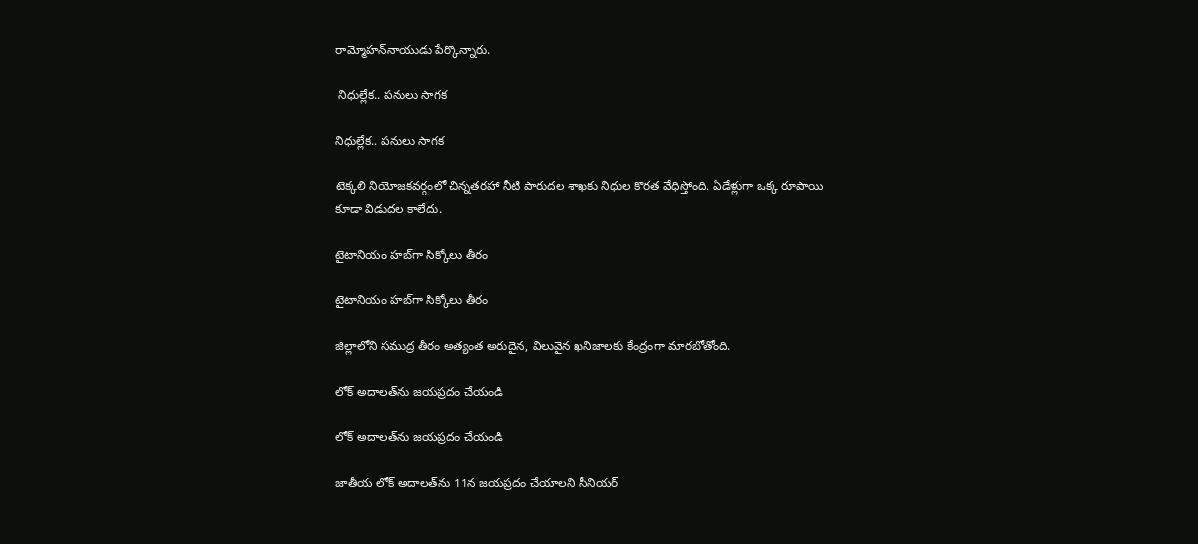రామ్మోహన్‌నాయుడు పేర్కొన్నారు.

 నిధుల్లేక.. పనులు సాగక

నిధుల్లేక.. పనులు సాగక

టెక్కలి నియోజకవర్గంలో చిన్నతరహా నీటి పారుదల శాఖకు నిధుల కొరత వేధిస్తోంది. ఏడేళ్లుగా ఒక్క రూపాయి కూడా విడుదల కాలేదు.

టైటానియం హబ్‌గా సిక్కోలు తీరం

టైటానియం హబ్‌గా సిక్కోలు తీరం

జిల్లాలోని సముద్ర తీరం అత్యంత అరుదైన, విలువైన ఖనిజాలకు కేంద్రంగా మారబోతోంది.

లోక్‌ అదాలత్‌ను జయప్రదం చేయండి

లోక్‌ అదాలత్‌ను జయప్రదం చేయండి

జాతీయ లోక్‌ అదాలత్‌ను 11న జయప్రదం చేయాలని సీనియర్‌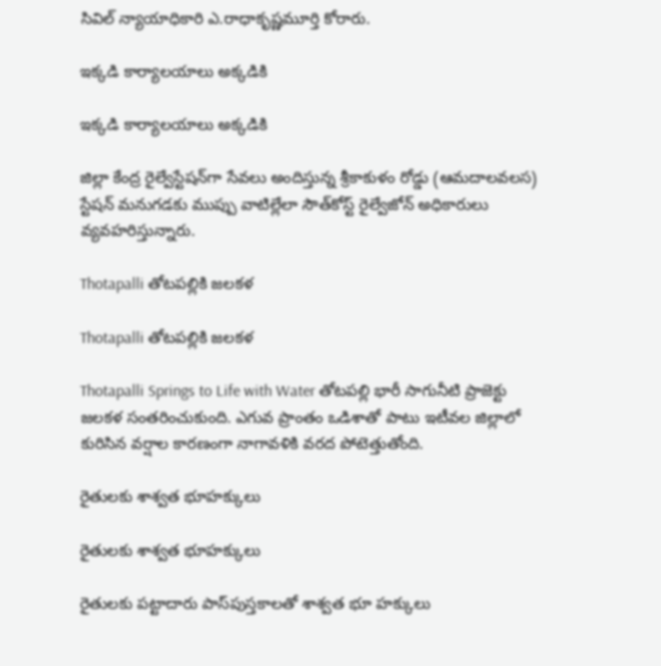సివిల్‌ న్యాయాధికారి ఎ.రాధాకృష్ణమూర్తి కోరారు.

ఇక్కడి కార్యాలయాలు అక్కడికి

ఇక్కడి కార్యాలయాలు అక్కడికి

జిల్లా కేంద్ర రైల్వేస్టేషన్‌గా సేవలు అందిస్తున్న శ్రీకాకుళం రోడ్డు (ఆమదాలవలస) స్టేషన్‌ మనుగడకు ముప్పు వాటిల్లేలా సౌత్‌కోస్ట్‌ రైల్వేజోన్‌ అధికారులు వ్యవహరిస్తున్నారు.

Thotapalli తోటపల్లికి జలకళ

Thotapalli తోటపల్లికి జలకళ

Thotapalli Springs to Life with Water తోటపల్లి భారీ సాగునీటి ప్రాజెక్టు జలకళ సంతరించుకుంది. ఎగువ ప్రాంతం ఒడిశాతో పాటు ఇటీవల జిల్లాలో కురిసిన వర్షాల కారణంగా నాగావళికి వరద పోటెత్తుతోంది.

రైతులకు శాశ్వత భూహక్కులు

రైతులకు శాశ్వత భూహక్కులు

రైతులకు పట్టాదారు పాస్‌పుస్తకాలతో శాశ్వత భూ హక్కులు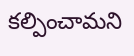కల్పించామని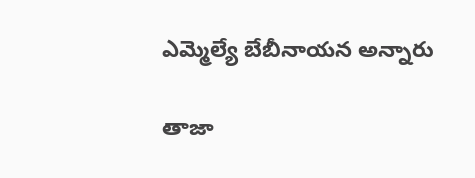ఎమ్మెల్యే బేబీనాయన అన్నారు

తాజా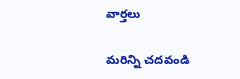వార్తలు

మరిన్ని చదవండి